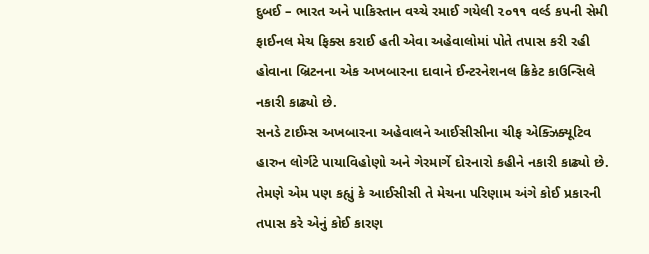દુબઈ – ભારત અને પાકિસ્તાન વચ્ચે રમાઈ ગયેલી ૨૦૧૧ વર્લ્ડ કપની સેમી ફાઈનલ મેચ ફિક્સ કરાઈ હતી એવા અહેવાલોમાં પોતે તપાસ કરી રહી હોવાના બ્રિટનના એક અખબારના દાવાને ઈન્ટરનેશનલ ક્રિકેટ કાઉન્સિલે નકારી કાઢ્યો છે.
સનડે ટાઈમ્સ અખબારના અહેવાલને આઈસીસીના ચીફ એક્ઝિક્યૂટિવ હારુન લોર્ગટે પાયાવિહોણો અને ગેરમાર્ગે દોરનારો કહીને નકારી કાઢ્યો છે. તેમણે એમ પણ કહ્યું કે આઈસીસી તે મેચના પરિણામ અંગે કોઈ પ્રકારની તપાસ કરે એનું કોઈ કારણ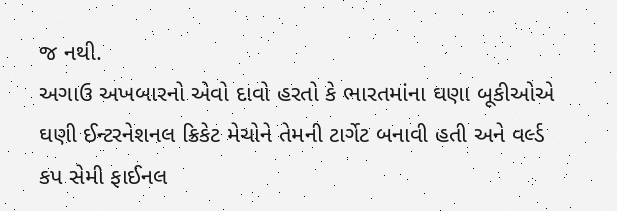જ નથી.
અગાઉ અખબારનો એવો દાવો હરતો કે ભારતમાંના ઘણા બૂકીઓએ ઘણી ઈન્ટરનેશનલ ક્રિકેટ મેચોને તેમની ટાર્ગેટ બનાવી હતી અને વર્લ્ડ કપ સેમી ફાઈનલ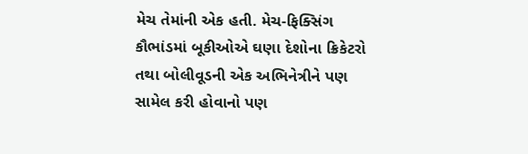મેચ તેમાંની એક હતી. મેચ-ફિક્સિંગ કૌભાંડમાં બૂકીઓએ ઘણા દેશોના ક્રિકેટરો તથા બોલીવૂડની એક અભિનેત્રીને પણ સામેલ કરી હોવાનો પણ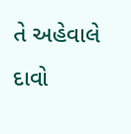તે અહેવાલે દાવો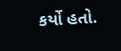કર્યો હતો.